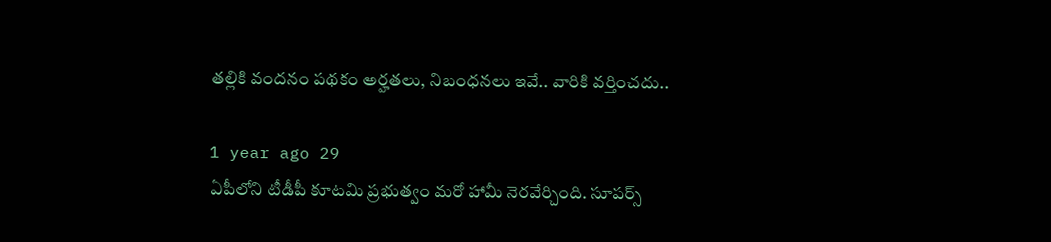తల్లికి వందనం పథకం అర్హతలు, నిబంధనలు ఇవే.. వారికి వర్తించదు..

1 year ago 29
ఏపీలోని టీడీపీ కూటమి ప్రభుత్వం మరో హామీ నెరవేర్చింది. సూపర్స్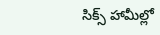సిక్స్ హామీల్లో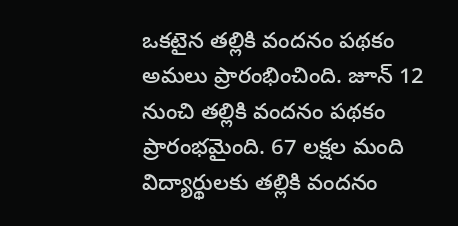ఒకటైన తల్లికి వందనం పథకం అమలు ప్రారంభించింది. జూన్ 12 నుంచి తల్లికి వందనం పథకం ప్రారంభమైంది. 67 లక్షల మంది విద్యార్థులకు తల్లికి వందనం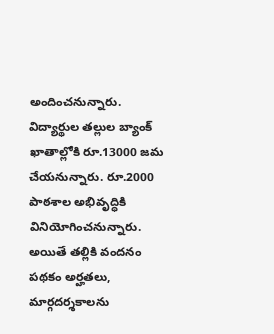అందించనున్నారు. విద్యార్థుల తల్లుల బ్యాంక్ ఖాతాల్లోకి రూ.13000 జమ చేయనున్నారు. రూ.2000 పాఠశాల అభివృద్ధికి వినియోగించనున్నారు. అయితే తల్లికి వందనం పథకం అర్హతలు, మార్గదర్శకాలను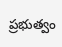ప్రభుత్వం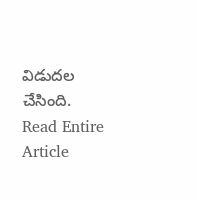విడుదల చేసింది.
Read Entire Article